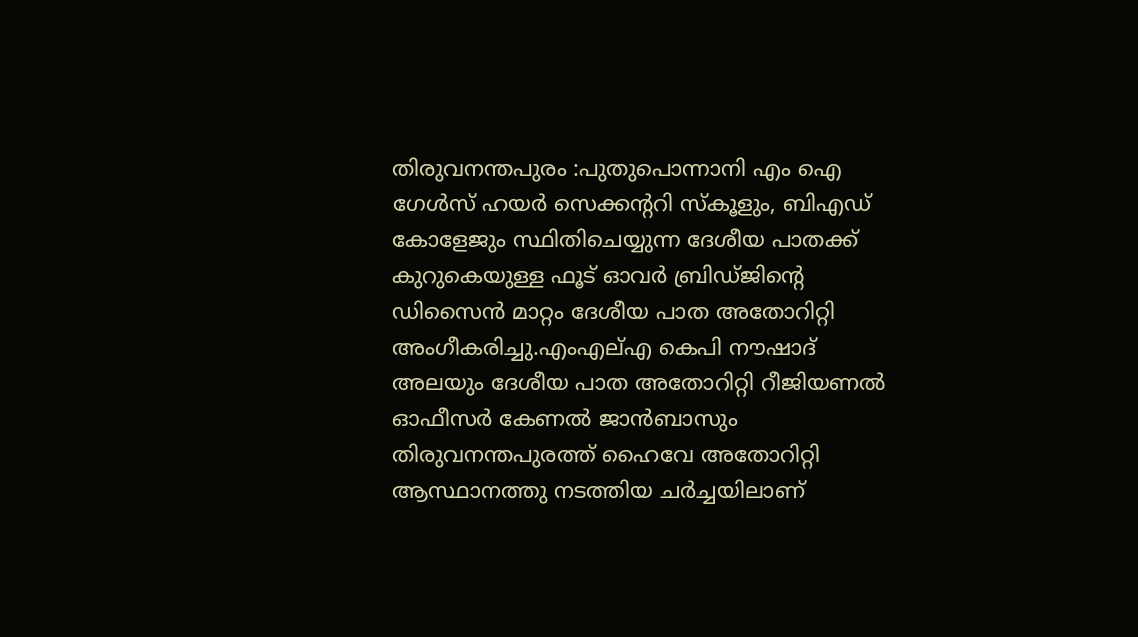തിരുവനന്തപുരം :പുതുപൊന്നാനി എം ഐ ഗേൾസ് ഹയർ സെക്കൻ്ററി സ്കൂളും, ബിഎഡ് കോളേജും സ്ഥിതിചെയ്യുന്ന ദേശീയ പാതക്ക് കുറുകെയുള്ള ഫൂട് ഓവർ ബ്രിഡ്ജിൻ്റെ ഡിസൈൻ മാറ്റം ദേശീയ പാത അതോറിറ്റി അംഗീകരിച്ചു.എംഎല്എ കെപി നൗഷാദ് അലയും ദേശീയ പാത അതോറിറ്റി റീജിയണൽ ഓഫീസർ കേണൽ ജാൻബാസും തിരുവനന്തപുരത്ത് ഹൈവേ അതോറിറ്റി ആസ്ഥാനത്തു നടത്തിയ ചർച്ചയിലാണ്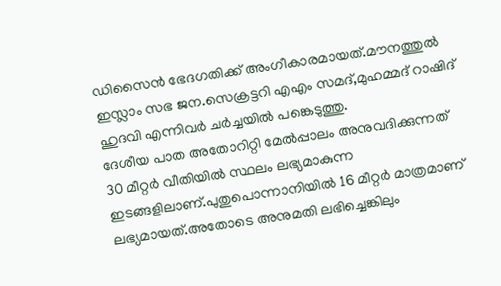ഡിസൈൻ ഭേദഗതിക്ക് അംഗീകാരമായത്.മൗനത്തുൽ ഇസ്ലാം സഭ ജന.സെക്രട്ടറി എഎം സമദ്,മുഹമ്മദ് റാഷിദ് ഹുദവി എന്നിവർ ചർച്ചയിൽ പങ്കെടുത്തു.
ദേശീയ പാത അതോറിറ്റി മേൽപ്പാലം അനുവദിക്കുന്നത് 30 മീറ്റർ വീതിയിൽ സ്ഥലം ലഭ്യമാകുന്ന ഇടങ്ങളിലാണ്.പുതുപൊന്നാനിയിൽ 16 മീറ്റർ മാത്രമാണ് ലഭ്യമായത്.അതോടെ അനുമതി ലഭിച്ചെങ്കിലും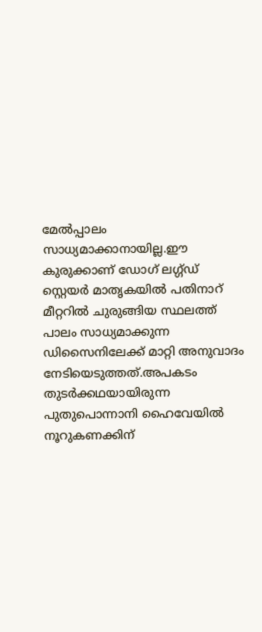മേൽപ്പാലം സാധ്യമാക്കാനായില്ല.ഈ കുരുക്കാണ് ഡോഗ് ലഗ്ഗ്ഡ് സ്റ്റെയർ മാതൃകയിൽ പതിനാറ് മീറ്ററിൽ ചുരുങ്ങിയ സ്ഥലത്ത് പാലം സാധ്യമാക്കുന്ന ഡിസൈനിലേക്ക് മാറ്റി അനുവാദം നേടിയെടുത്തത്.അപകടം തുടർക്കഥയായിരുന്ന പുതുപൊന്നാനി ഹൈവേയിൽ നൂറുകണക്കിന്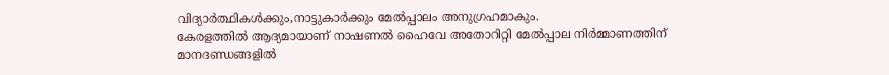വിദ്യാർത്ഥികൾക്കും,നാട്ടുകാർക്കും മേൽപ്പാലം അനുഗ്രഹമാകും.
കേരളത്തിൽ ആദ്യമായാണ് നാഷണൽ ഹൈവേ അതോറിറ്റി മേൽപ്പാല നിർമ്മാണത്തിന് മാനദണ്ഡങ്ങളിൽ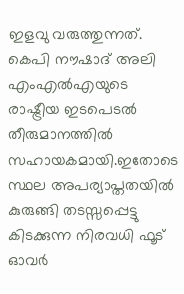ഇളവു വരുത്തുന്നത്. കെപി നൗഷാദ് അലി എംഎൽഎയുടെ രാഷ്ട്രീയ ഇടപെടൽ തീരുമാനത്തിൽ സഹായകമായി.ഇതോടെ സ്ഥല അപര്യാപ്തതയിൽ കുരുങ്ങി തടസ്സപ്പെട്ടു കിടക്കുന്ന നിരവധി ഫൂട് ഓവർ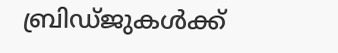ബ്രിഡ്ജുകൾക്ക്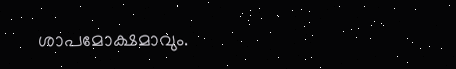ശാപമോക്ഷമാവും.